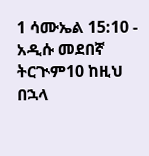1 ሳሙኤል 15:10 - አዲሱ መደበኛ ትርጒም10 ከዚህ በኋላ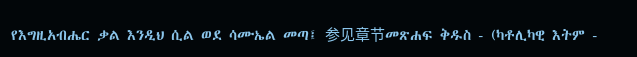የእግዚአብሔር ቃል እንዲህ ሲል ወደ ሳሙኤል መጣ፤ 参见章节መጽሐፍ ቅዱስ - (ካቶሊካዊ እትም -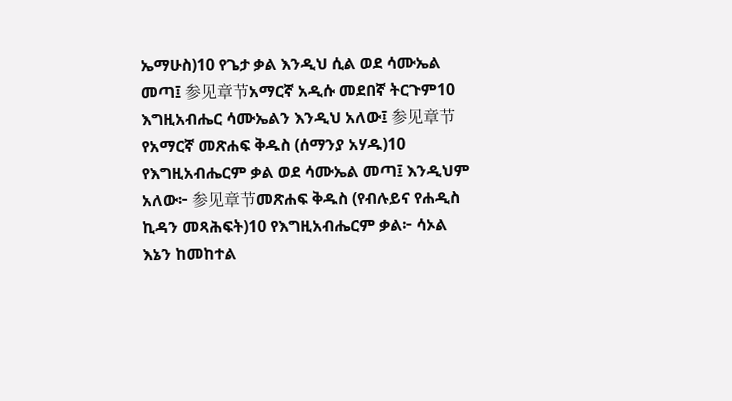ኤማሁስ)10 የጌታ ቃል እንዲህ ሲል ወደ ሳሙኤል መጣ፤ 参见章节አማርኛ አዲሱ መደበኛ ትርጉም10 እግዚአብሔር ሳሙኤልን እንዲህ አለው፤ 参见章节የአማርኛ መጽሐፍ ቅዱስ (ሰማንያ አሃዱ)10 የእግዚአብሔርም ቃል ወደ ሳሙኤል መጣ፤ እንዲህም አለው፦ 参见章节መጽሐፍ ቅዱስ (የብሉይና የሐዲስ ኪዳን መጻሕፍት)10 የእግዚአብሔርም ቃል፦ ሳኦል እኔን ከመከተል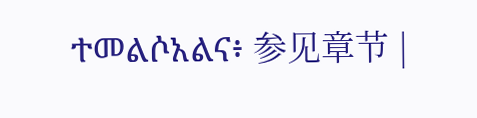ተመልሶአልና፥ 参见章节 |